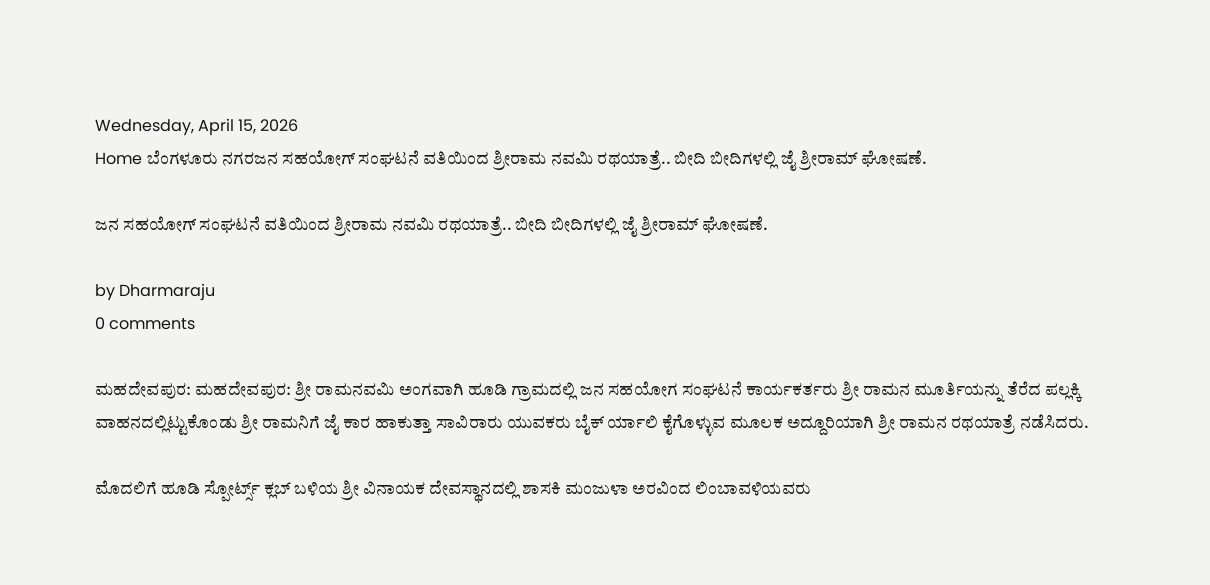Wednesday, April 15, 2026
Home ಬೆಂಗಳೂರು ನಗರಜನ ಸಹಯೋಗ್ ಸಂಘಟನೆ ವತಿಯಿಂದ ಶ್ರೀರಾಮ ನವಮಿ ರಥಯಾತ್ರೆ.. ಬೀದಿ ಬೀದಿಗಳಲ್ಲಿ ಜೈ ಶ್ರೀರಾಮ್ ಘೋಷಣೆ.

ಜನ ಸಹಯೋಗ್ ಸಂಘಟನೆ ವತಿಯಿಂದ ಶ್ರೀರಾಮ ನವಮಿ ರಥಯಾತ್ರೆ.. ಬೀದಿ ಬೀದಿಗಳಲ್ಲಿ ಜೈ ಶ್ರೀರಾಮ್ ಘೋಷಣೆ.

by Dharmaraju
0 comments

ಮಹದೇವಪುರ: ಮಹದೇವಪುರ: ಶ್ರೀ ರಾಮನವಮಿ ಅಂಗವಾಗಿ ಹೂಡಿ ಗ್ರಾಮದಲ್ಲಿ ಜನ ಸಹಯೋಗ ಸಂಘಟನೆ ಕಾರ್ಯಕರ್ತರು ಶ್ರೀ ರಾಮನ ಮೂರ್ತಿಯನ್ನು ತೆರೆದ ಪಲ್ಲಕ್ಕಿ ವಾಹನದಲ್ಲಿಟ್ಟುಕೊಂಡು ಶ್ರೀ ರಾಮನಿಗೆ ಜೈ ಕಾರ ಹಾಕುತ್ತಾ ಸಾವಿರಾರು ಯುವಕರು ಬೈಕ್ ರ್ಯಾಲಿ ಕೈಗೊಳ್ಳುವ ಮೂಲಕ ಅದ್ದೂರಿಯಾಗಿ ಶ್ರೀ ರಾಮನ ರಥಯಾತ್ರೆ ನಡೆಸಿದರು.

ಮೊದಲಿಗೆ ಹೂಡಿ ಸ್ಪೋರ್ಟ್ಸ್ ಕ್ಲಬ್ ಬಳಿಯ ಶ್ರೀ ವಿನಾಯಕ ದೇವಸ್ಥಾನದಲ್ಲಿ ಶಾಸಕಿ ಮಂಜುಳಾ ಅರವಿಂದ ಲಿಂಬಾವಳಿಯವರು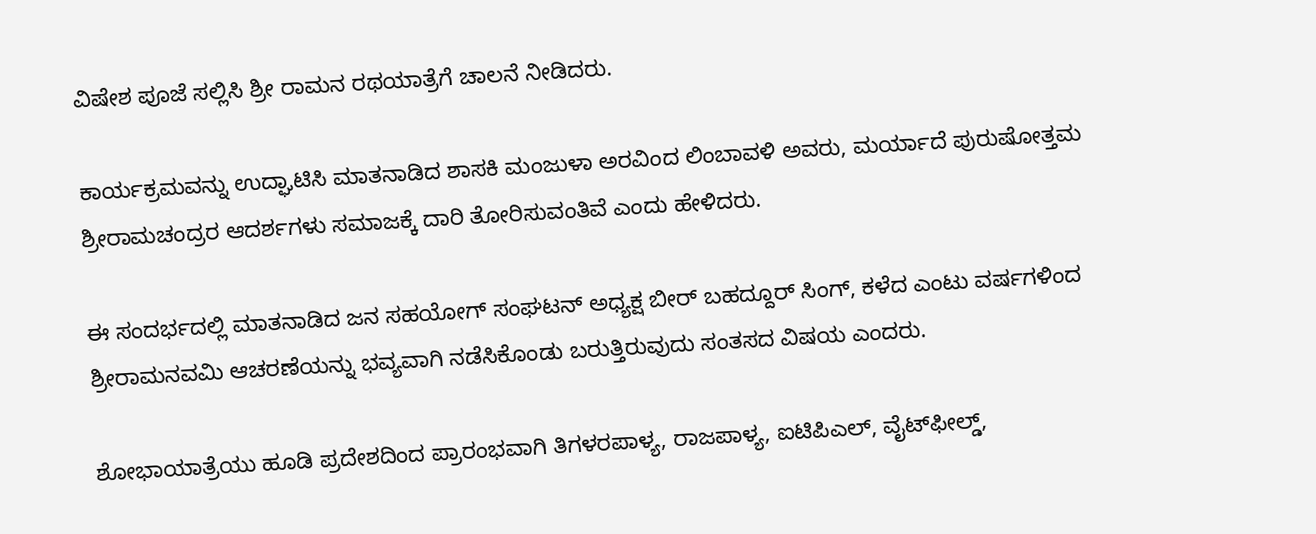ವಿಷೇಶ ಪೂಜೆ ಸಲ್ಲಿಸಿ ಶ್ರೀ ರಾಮನ ರಥಯಾತ್ರೆಗೆ ಚಾಲನೆ ನೀಡಿದರು.

ಕಾರ್ಯಕ್ರಮವನ್ನು ಉದ್ಘಾಟಿಸಿ ಮಾತನಾಡಿದ ಶಾಸಕಿ ಮಂಜುಳಾ ಅರವಿಂದ ಲಿಂಬಾವಳಿ ಅವರು, ಮರ್ಯಾದೆ ಪುರುಷೋತ್ತಮ ಶ್ರೀರಾಮಚಂದ್ರರ ಆದರ್ಶಗಳು ಸಮಾಜಕ್ಕೆ ದಾರಿ ತೋರಿಸುವಂತಿವೆ ಎಂದು ಹೇಳಿದರು.

ಈ ಸಂದರ್ಭದಲ್ಲಿ ಮಾತನಾಡಿದ ಜನ ಸಹಯೋಗ್ ಸಂಘಟನ್ ಅಧ್ಯಕ್ಷ ಬೀರ್ ಬಹದ್ದೂರ್ ಸಿಂಗ್, ಕಳೆದ ಎಂಟು ವರ್ಷಗಳಿಂದ ಶ್ರೀರಾಮನವಮಿ ಆಚರಣೆಯನ್ನು ಭವ್ಯವಾಗಿ ನಡೆಸಿಕೊಂಡು ಬರುತ್ತಿರುವುದು ಸಂತಸದ ವಿಷಯ ಎಂದರು.

ಶೋಭಾಯಾತ್ರೆಯು ಹೂಡಿ ಪ್ರದೇಶದಿಂದ ಪ್ರಾರಂಭವಾಗಿ ತಿಗಳರಪಾಳ್ಯ, ರಾಜಪಾಳ್ಯ, ಐಟಿಪಿಎಲ್, ವೈಟ್‌ಫೀಲ್ಡ್,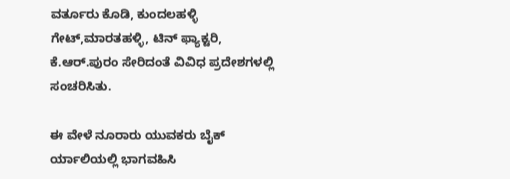ವರ್ತೂರು ಕೊಡಿ, ಕುಂದಲಹಳ್ಳಿ ಗೇಟ್,ಮಾರತಹಳ್ಳಿ, ಟಿನ್ ಫ್ಯಾಕ್ಟರಿ, ಕೆ.ಆರ್.ಪುರಂ ಸೇರಿದಂತೆ ವಿವಿಧ ಪ್ರದೇಶಗಳಲ್ಲಿ ಸಂಚರಿಸಿತು.

ಈ ವೇಳೆ ನೂರಾರು ಯುವಕರು ಬೈಕ್ ರ್ಯಾಲಿಯಲ್ಲಿ ಭಾಗವಹಿಸಿ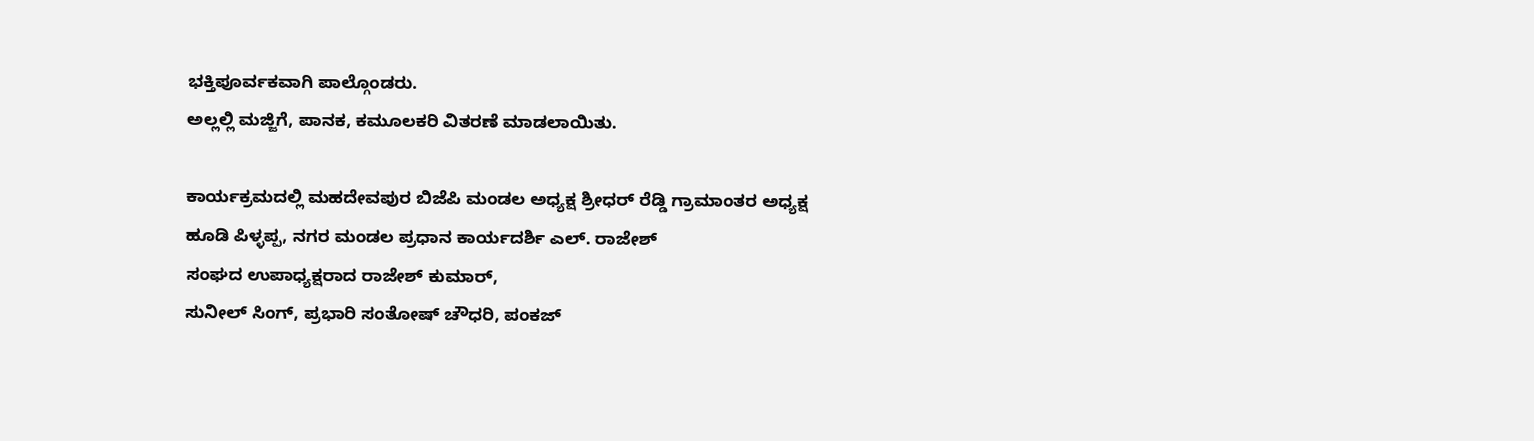ಭಕ್ತಿಪೂರ್ವಕವಾಗಿ ಪಾಲ್ಗೊಂಡರು.
ಅಲ್ಲಲ್ಲಿ ಮಜ್ಜಿಗೆ, ಪಾನಕ, ಕಮೂಲಕರಿ ವಿತರಣೆ ಮಾಡಲಾಯಿತು.

ಕಾರ್ಯಕ್ರಮದಲ್ಲಿ ಮಹದೇವಪುರ ಬಿಜೆಪಿ ಮಂಡಲ ಅಧ್ಯಕ್ಷ ಶ್ರೀಧರ್ ರೆಡ್ಡಿ ಗ್ರಾಮಾಂತರ ಅಧ್ಯಕ್ಷ ಹೂಡಿ ಪಿಳ್ಳಪ್ಪ, ನಗರ ಮಂಡಲ ಪ್ರಧಾನ ಕಾರ್ಯದರ್ಶಿ ಎಲ್. ರಾಜೇಶ್
ಸಂಘದ ಉಪಾಧ್ಯಕ್ಷರಾದ ರಾಜೇಶ್ ಕುಮಾರ್,
ಸುನೀಲ್ ಸಿಂಗ್, ಪ್ರಭಾರಿ ಸಂತೋಷ್ ಚೌಧರಿ, ಪಂಕಜ್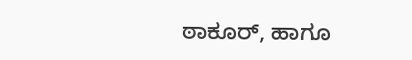ಠಾಕೂರ್, ಹಾಗೂ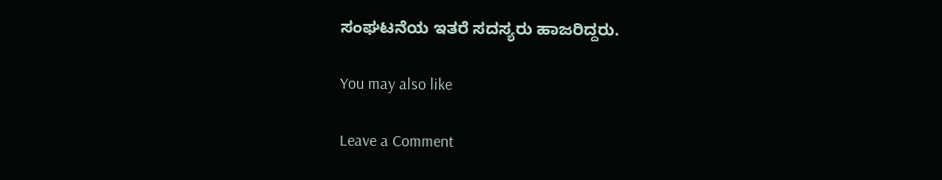ಸಂಘಟನೆಯ ಇತರೆ ಸದಸ್ಯರು ಹಾಜರಿದ್ದರು.

You may also like

Leave a Comment